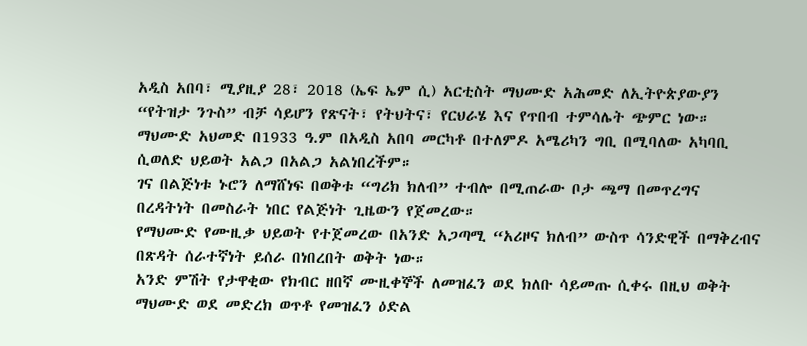አዲስ አበባ፣ ሚያዚያ 28፣ 2018 (ኤፍ ኤም ሲ) አርቲስት ማህሙድ አሕመድ ለኢትዮጵያውያን “የትዝታ ንጉስ” ብቻ ሳይሆን የጽናት፣ የትህትና፣ የርህራሄ እና የጥበብ ተምሳሌት ጭምር ነው።
ማህሙድ አህመድ በ1933 ዓ.ም በአዲስ አበባ መርካቶ በተለምዶ አሜሪካን ግቢ በሚባለው አካባቢ ሲወለድ ህይወት አልጋ በአልጋ አልነበረችም።
ገና በልጅነቱ ኑሮን ለማሸነፍ በወቅቱ “ግሪክ ክለብ” ተብሎ በሚጠራው ቦታ ጫማ በመጥረግና በረዳትነት በመስራት ነበር የልጅነት ጊዜውን የጀመረው።
የማህሙድ የሙዚቃ ህይወት የተጀመረው በአንድ አጋጣሚ “አሪዞና ክለብ” ውስጥ ሳንድዊች በማቅረብና በጽዳት ሰራተኛነት ይሰራ በነበረበት ወቅት ነው።
አንድ ምሽት የታዋቂው የክብር ዘበኛ ሙዚቀኞች ለመዝፈን ወደ ክለቡ ሳይመጡ ሲቀሩ በዚህ ወቅት ማህሙድ ወደ መድረክ ወጥቶ የመዝፈን ዕድል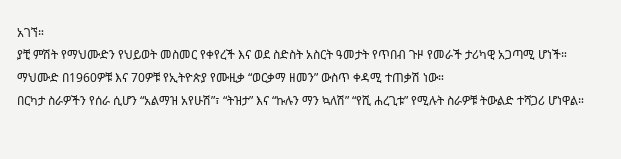አገኘ።
ያቺ ምሽት የማህሙድን የህይወት መስመር የቀየረች እና ወደ ስድስት አስርት ዓመታት የጥበብ ጉዞ የመራች ታሪካዊ አጋጣሚ ሆነች።
ማህሙድ በ1960ዎቹ እና 70ዎቹ የኢትዮጵያ የሙዚቃ “ወርቃማ ዘመን” ውስጥ ቀዳሚ ተጠቃሽ ነው።
በርካታ ስራዎችን የሰራ ሲሆን “አልማዝ አየሁሽ”፣ “ትዝታ” እና “ኩሉን ማን ኳለሽ” “የሺ ሐረጊቱ” የሚሉት ስራዎቹ ትውልድ ተሻጋሪ ሆነዋል።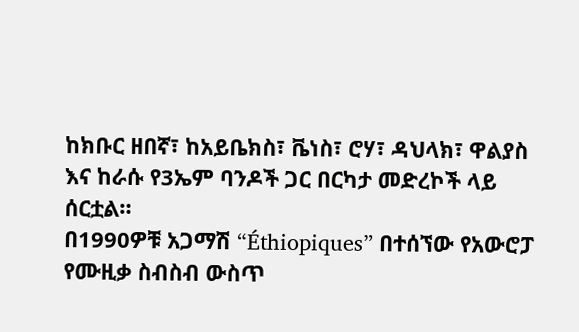ከክቡር ዘበኛ፣ ከአይቤክስ፣ ቬነስ፣ ሮሃ፣ ዳህላክ፣ ዋልያስ እና ከራሱ የ3ኤም ባንዶች ጋር በርካታ መድረኮች ላይ ሰርቷል።
በ1990ዎቹ አጋማሽ “Éthiopiques” በተሰኘው የአውሮፓ የሙዚቃ ስብስብ ውስጥ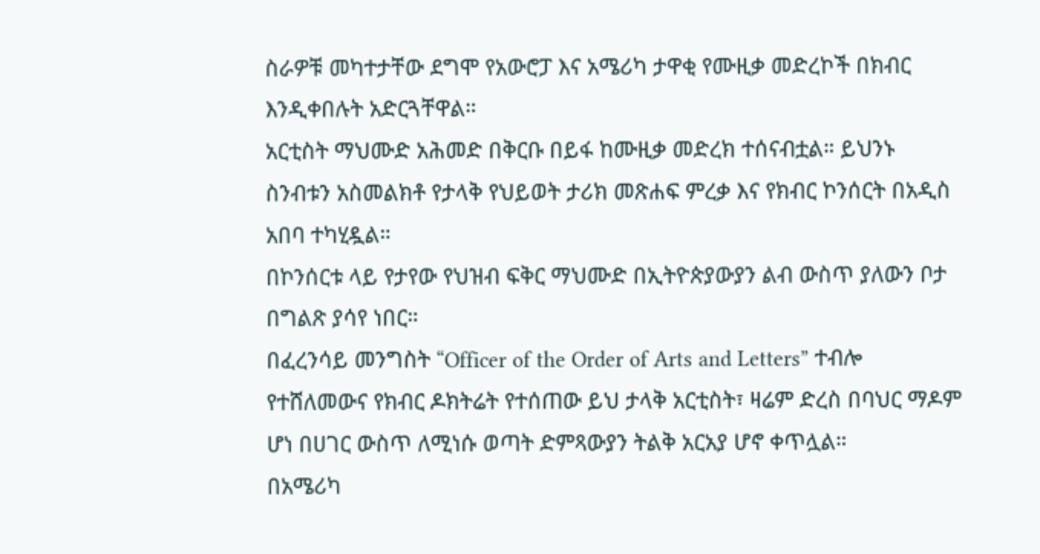ስራዎቹ መካተታቸው ደግሞ የአውሮፓ እና አሜሪካ ታዋቂ የሙዚቃ መድረኮች በክብር እንዲቀበሉት አድርጓቸዋል።
አርቲስት ማህሙድ አሕመድ በቅርቡ በይፋ ከሙዚቃ መድረክ ተሰናብቷል። ይህንኑ ስንብቱን አስመልክቶ የታላቅ የህይወት ታሪክ መጽሐፍ ምረቃ እና የክብር ኮንሰርት በአዲስ አበባ ተካሂዷል።
በኮንሰርቱ ላይ የታየው የህዝብ ፍቅር ማህሙድ በኢትዮጵያውያን ልብ ውስጥ ያለውን ቦታ በግልጽ ያሳየ ነበር።
በፈረንሳይ መንግስት “Officer of the Order of Arts and Letters” ተብሎ የተሸለመውና የክብር ዶክትሬት የተሰጠው ይህ ታላቅ አርቲስት፣ ዛሬም ድረስ በባህር ማዶም ሆነ በሀገር ውስጥ ለሚነሱ ወጣት ድምጻውያን ትልቅ አርአያ ሆኖ ቀጥሏል።
በአሜሪካ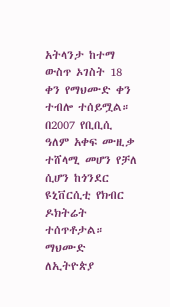አትላንታ ከተማ ውስጥ ኦገስት 18 ቀን የማህሙድ ቀን ተብሎ ተሰይሟል።
በ2007 የቢቢሲ ዓለም አቀፍ ሙዚቃ ተሸላሚ መሆን የቻለ ሲሆን ከጎንደር ዩኒቨርሲቲ የክብር ዶክትሬት ተሰጥቶታል።
ማህሙድ ለኢትዮጵያ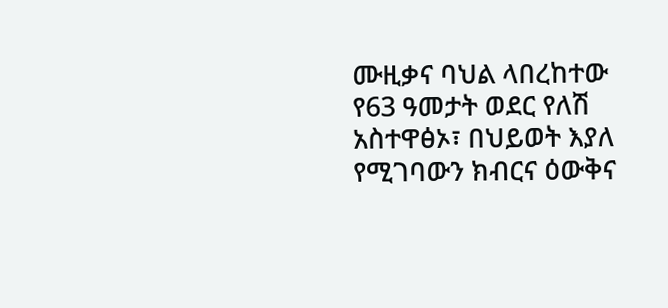ሙዚቃና ባህል ላበረከተው የ63 ዓመታት ወደር የለሽ አስተዋፅኦ፣ በህይወት እያለ የሚገባውን ክብርና ዕውቅና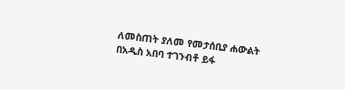ለመስጠት ያለመ የመታሰቢያ ሐውልት በአዲስ አበባ ተገንብቶ ይፋ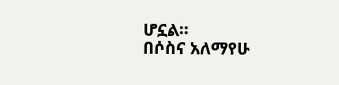ሆኗል።
በሶስና አለማየሁ